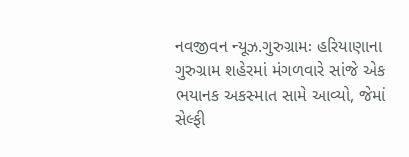નવજીવન ન્યૂઝ.ગુરુગ્રામઃ હરિયાણાના ગુરુગ્રામ શહેરમાં મંગળવારે સાંજે એક ભયાનક અકસ્માત સામે આવ્યો, જેમાં સેલ્ફી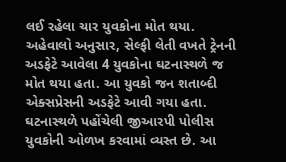લઈ રહેલા ચાર યુવકોના મોત થયા. અહેવાલો અનુસાર, સેલ્ફી લેતી વખતે ટ્રેનની અડફેટે આવેલા 4 યુવકોના ઘટનાસ્થળે જ મોત થયા હતા. આ યુવકો જન શતાબ્દી એક્સપ્રેસની અડફેટે આવી ગયા હતા. ઘટનાસ્થળે પહોંચેલી જીઆરપી પોલીસ યુવકોની ઓળખ કરવામાં વ્યસ્ત છે. આ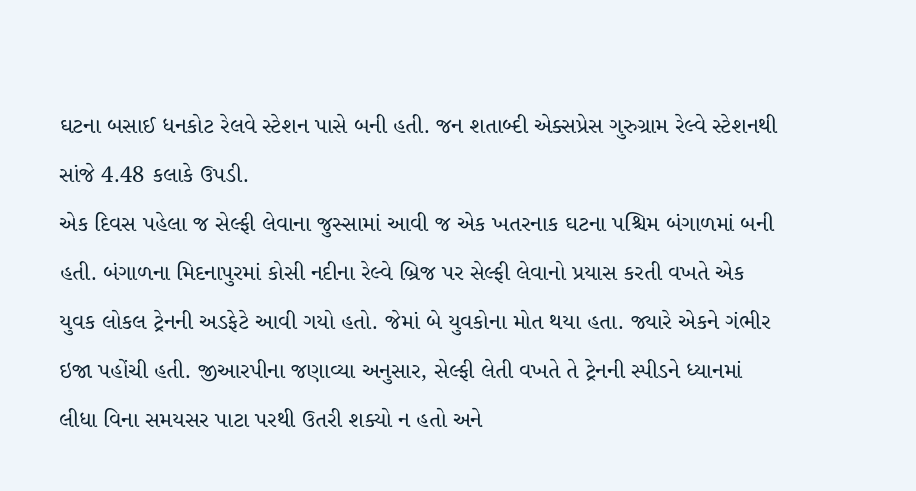ઘટના બસાઈ ધનકોટ રેલવે સ્ટેશન પાસે બની હતી. જન શતાબ્દી એક્સપ્રેસ ગુરુગ્રામ રેલ્વે સ્ટેશનથી સાંજે 4.48 કલાકે ઉપડી.
એક દિવસ પહેલા જ સેલ્ફી લેવાના જુસ્સામાં આવી જ એક ખતરનાક ઘટના પશ્ચિમ બંગાળમાં બની હતી. બંગાળના મિદનાપુરમાં કોસી નદીના રેલ્વે બ્રિજ પર સેલ્ફી લેવાનો પ્રયાસ કરતી વખતે એક યુવક લોકલ ટ્રેનની અડફેટે આવી ગયો હતો. જેમાં બે યુવકોના મોત થયા હતા. જ્યારે એકને ગંભીર ઇજા પહોંચી હતી. જીઆરપીના જણાવ્યા અનુસાર, સેલ્ફી લેતી વખતે તે ટ્રેનની સ્પીડને ધ્યાનમાં લીધા વિના સમયસર પાટા પરથી ઉતરી શક્યો ન હતો અને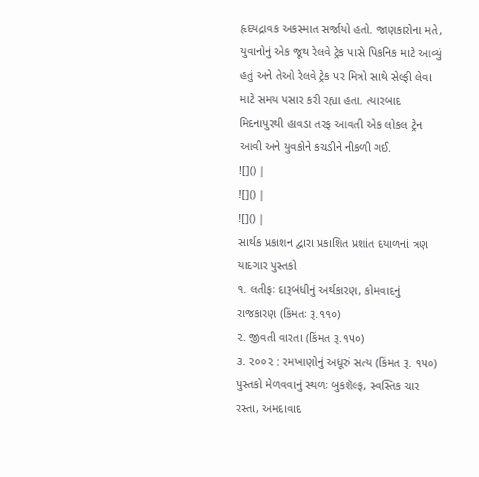હૃદયદ્રાવક અકસ્માત સર્જાયો હતો. જાણકારોના મતે, યુવાનોનું એક જૂથ રેલવે ટ્રેક પાસે પિકનિક માટે આવ્યું હતું અને તેઓ રેલવે ટ્રેક પર મિત્રો સાથે સેલ્ફી લેવા માટે સમય પસાર કરી રહ્યા હતા. ત્યારબાદ મિદનાપુરથી હાવડા તરફ આવતી એક લોકલ ટ્રેન આવી અને યુવકોને કચડીને નીકળી ગઈ.
![]() |
![]() |
![]() |
સાર્થક પ્રકાશન દ્વારા પ્રકાશિત પ્રશાંત દયાળનાં ત્રણ યાદગાર પુસ્તકો
૧. લતીફઃ દારૂબંધીનું અર્થકારણ, કોમવાદનું રાજકારણ (કિંમતઃ રૂ.૧૧૦)
૨. જીવતી વારતા (કિંમત રૂ.૧૫૦)
૩. ૨૦૦૨ : રમખાણોનું અધૂરું સત્ય (કિંમત રૂ. ૧૫૦)
પુસ્તકો મેળવવાનું સ્થળઃ બુકશૅલ્ફ, સ્વસ્તિક ચાર રસ્તા, અમદાવાદ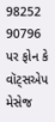98252 90796 પર ફોન કે વૉટ્સએપ મેસેજ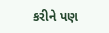કરીને પણ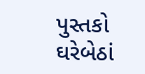પુસ્તકો ઘરેબેઠાં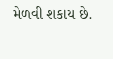મેળવી શકાય છે.